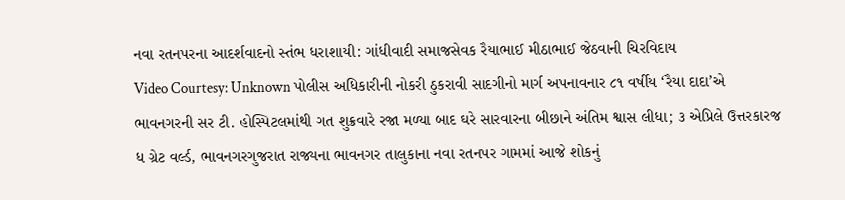નવા રતનપરના આદર્શવાદનો સ્તંભ ધરાશાયી: ગાંધીવાદી સમાજસેવક રૈયાભાઈ મીઠાભાઈ જેઠવાની ચિરવિદાય
Video Courtesy: Unknown પોલીસ અધિકારીની નોકરી ઠુકરાવી સાદગીનો માર્ગ અપનાવનાર ૮૧ વર્ષીય ‘રૈયા દાદા’એ ભાવનગરની સર ટી. હોસ્પિટલમાંથી ગત શુક્રવારે રજા મળ્યા બાદ ઘરે સારવારના બીછાને અંતિમ શ્વાસ લીધા; ૩ એપ્રિલે ઉત્તરકારજ ધ ગ્રેટ વર્લ્ડ, ભાવનગરગુજરાત રાજ્યના ભાવનગર તાલુકાના નવા રતનપર ગામમાં આજે શોકનું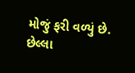મોજું ફરી વળ્યું છે. છેલ્લા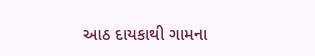આઠ દાયકાથી ગામના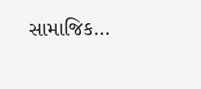સામાજિક…